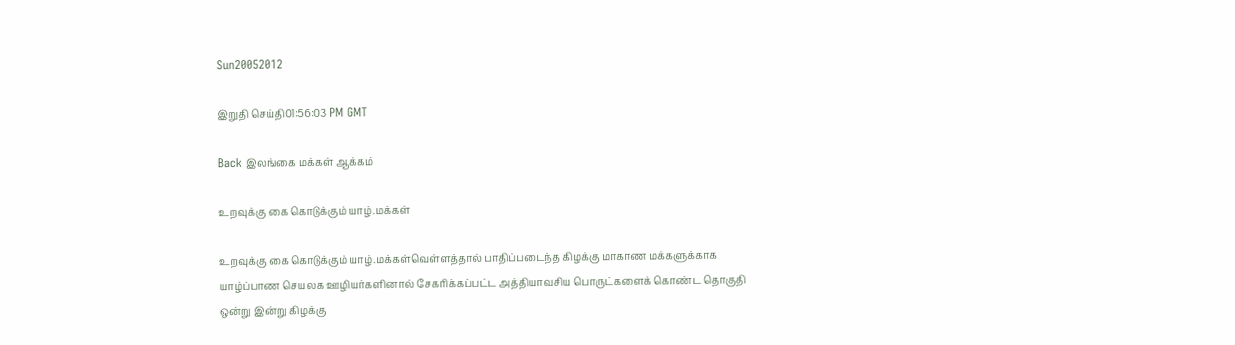Sun20052012

இறுதி செய்தி01:56:03 PM GMT

Back இலங்கை மக்கள் ஆக்கம்

உறவுக்கு கை கொடுக்கும் யாழ்.மக்கள்

உறவுக்கு கை கொடுக்கும் யாழ்.மக்கள்வெள்ளத்தால் பாதிப்படைந்த கிழக்கு மாகாண மக்களுக்காக யாழ்ப்பாண செயலக ஊழியர்களினால் சேகரிக்கப்பட்ட அத்தியாவசிய பொருட்களைக் கொண்ட தொகுதி ஒன்று இன்று கிழக்கு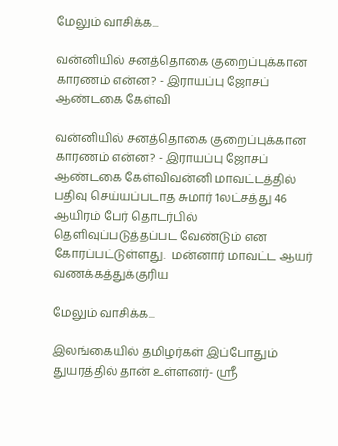மேலும் வாசிக்க...

வன்னியில் சனத்தொகை குறைப்புக்கான காரணம் என்ன? - இராயப்பு ஜோசப் ஆண்டகை கேள்வி

வன்னியில் சனத்தொகை குறைப்புக்கான காரணம் என்ன? - இராயப்பு ஜோசப் ஆண்டகை கேள்விவன்னி மாவட்டத்தில் பதிவு செய்யப்படாத சுமார் 1லட்சத்து 46 ஆயிரம் பேர் தொடர்பில் தெளிவுப்படுத்தப்பட வேண்டும் என கோரப்பட்டுள்ளது.  மன்னார் மாவட்ட ஆயர் வணக்கத்துக்குரிய

மேலும் வாசிக்க...

இலங்கையில் தமிழர்கள் இப்போதும் துயரத்தில் தான் உள்ளனர்- ஸ்ரீ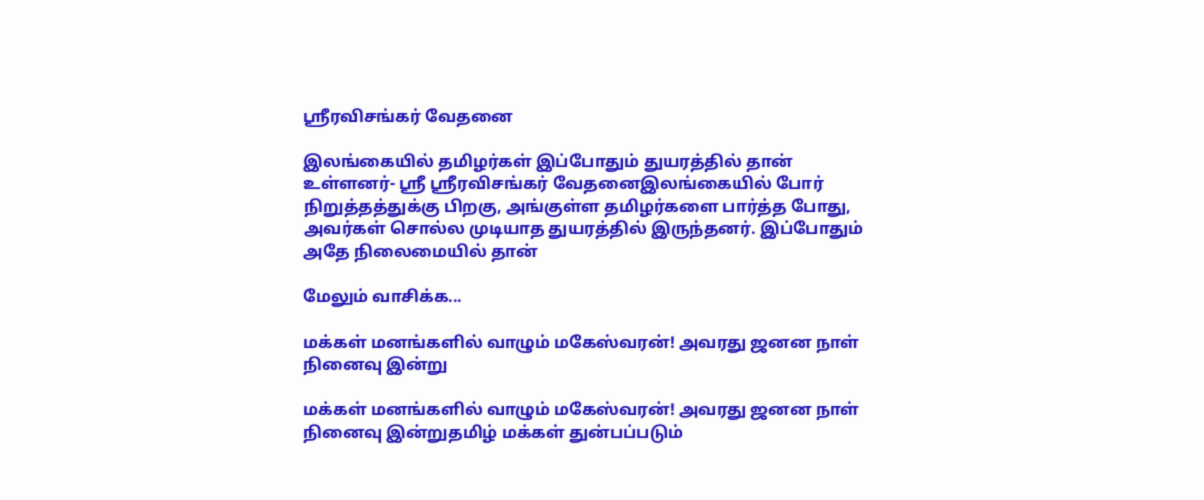ஸ்ரீரவிசங்கர் வேதனை

இலங்கையில் தமிழர்கள் இப்போதும் துயரத்தில் தான் உள்ளனர்- ஸ்ரீ ஸ்ரீரவிசங்கர் வேதனைஇலங்கையில் போர் நிறுத்தத்துக்கு பிறகு, அங்குள்ள தமிழர்களை பார்த்த போது, அவர்கள் சொல்ல முடியாத துயரத்தில் இருந்தனர். இப்போதும் அதே நிலைமையில் தான்

மேலும் வாசிக்க...

மக்கள் மனங்களில் வாழும் மகேஸ்வரன்! அவரது ஜனன நாள் நினைவு இன்று

மக்கள் மனங்களில் வாழும் மகேஸ்வரன்! அவரது ஜனன நாள் நினைவு இன்றுதமிழ் மக்கள் துன்பப்படும்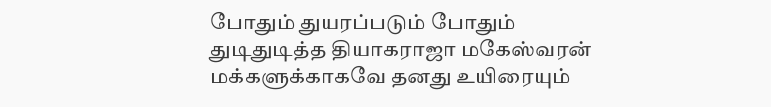போதும் துயரப்படும் போதும் துடிதுடித்த தியாகராஜா மகேஸ்வரன் மக்களுக்காகவே தனது உயிரையும்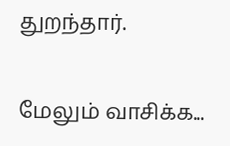துறந்தார்.

மேலும் வாசிக்க...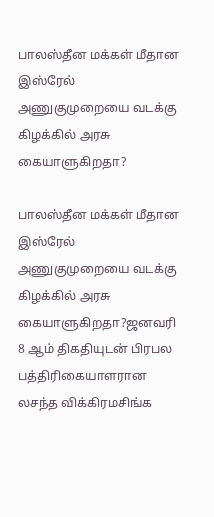பாலஸ்தீன மக்கள் மீதான இஸ்ரேல் அணுகுமுறையை வடக்கு கிழக்கில் அரசு கையாளுகிறதா?

பாலஸ்தீன மக்கள் மீதான இஸ்ரேல் அணுகுமுறையை வடக்கு கிழக்கில் அரசு கையாளுகிறதா?ஜனவரி 8 ஆம் திகதியுடன் பிரபல பத்திரிகையாளரான லசந்த விக்கிரமசிங்க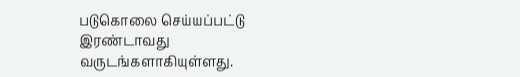படுகொலை செய்யப்பட்டு இரண்டாவது வருடங்களாகியுள்ளது.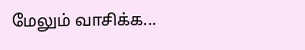மேலும் வாசிக்க...